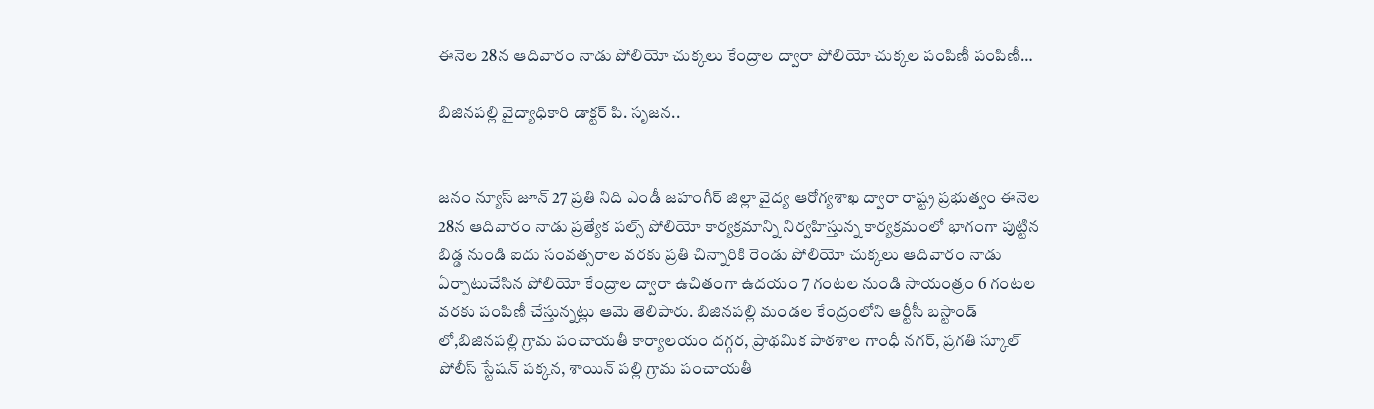ఈనెల 28న ఆదివారం నాడు పోలియో చుక్కలు కేంద్రాల ద్వారా పోలియో చుక్కల పంపిణీ పంపిణీ…

బిజినపల్లి వైద్యాధికారి డాక్టర్ పి. సృజన..


జనం న్యూస్ జూన్ 27 ప్రతి నిది ఎండీ జహంగీర్ జిల్లా వైద్య ఆరోగ్యశాఖ ద్వారా రాష్ట్ర ప్రభుత్వం ఈనెల 28న ఆదివారం నాడు ప్రత్యేక పల్స్ పోలియో కార్యక్రమాన్ని నిర్వహిస్తున్న కార్యక్రమంలో భాగంగా పుట్టిన బిడ్డ నుండి ఐదు సంవత్సరాల వరకు ప్రతి చిన్నారికి రెండు పోలియో చుక్కలు ఆదివారం నాడు ఏర్పాటుచేసిన పోలియో కేంద్రాల ద్వారా ఉచితంగా ఉదయం 7 గంటల నుండి సాయంత్రం 6 గంటల వరకు పంపిణీ చేస్తున్నట్లు ఆమె తెలిపారు. బిజినపల్లి మండల కేంద్రంలోని ఆర్టీసీ బస్టాండ్ లో,బిజినపల్లి గ్రామ పంచాయతీ కార్యాలయం దగ్గర, ప్రాథమిక పాఠశాల గాంధీ నగర్, ప్రగతి స్కూల్ పోలీస్ స్టేషన్ పక్కన, శాయిన్ పల్లి గ్రామ పంచాయతీ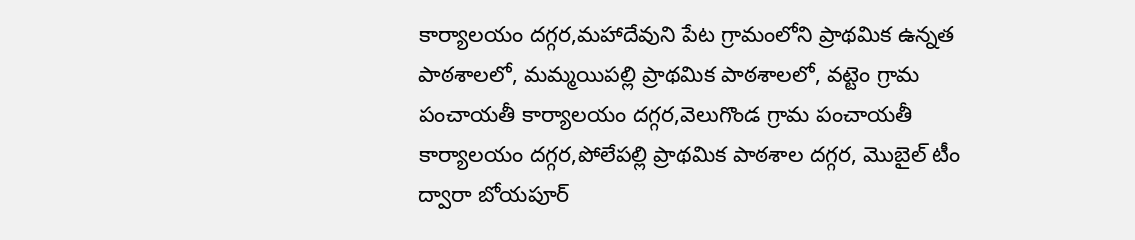కార్యాలయం దగ్గర,మహాదేవుని పేట గ్రామంలోని ప్రాథమిక ఉన్నత పాఠశాలలో, మమ్మయిపల్లి ప్రాథమిక పాఠశాలలో, వట్టెం గ్రామ పంచాయతీ కార్యాలయం దగ్గర,వెలుగొండ గ్రామ పంచాయతీ కార్యాలయం దగ్గర,పోలేపల్లి ప్రాథమిక పాఠశాల దగ్గర, మొబైల్ టీం ద్వారా బోయపూర్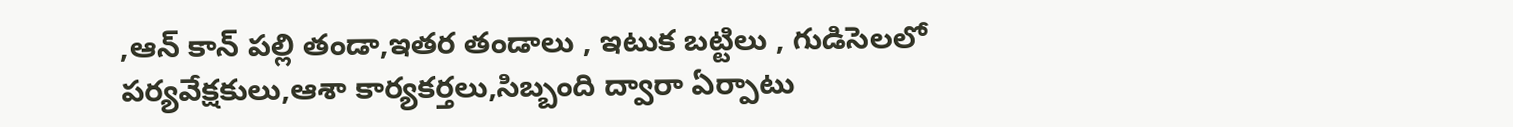,ఆన్ కాన్ పల్లి తండా,ఇతర తండాలు , ఇటుక బట్టిలు , గుడిసెలలో పర్యవేక్షకులు,ఆశా కార్యకర్తలు,సిబ్బంది ద్వారా ఏర్పాటు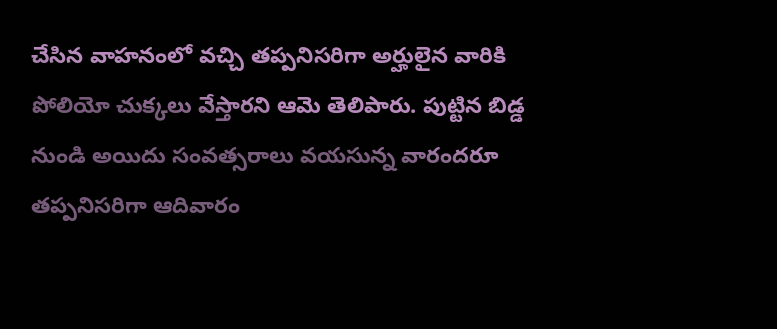చేసిన వాహనంలో వచ్చి తప్పనిసరిగా అర్హులైన వారికి పోలియో చుక్కలు వేస్తారని ఆమె తెలిపారు. పుట్టిన బిడ్డ నుండి అయిదు సంవత్సరాలు వయసున్న వారందరూ తప్పనిసరిగా ఆదివారం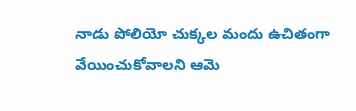నాడు పోలియో చుక్కల మందు ఉచితంగా వేయించుకోవాలని ఆమె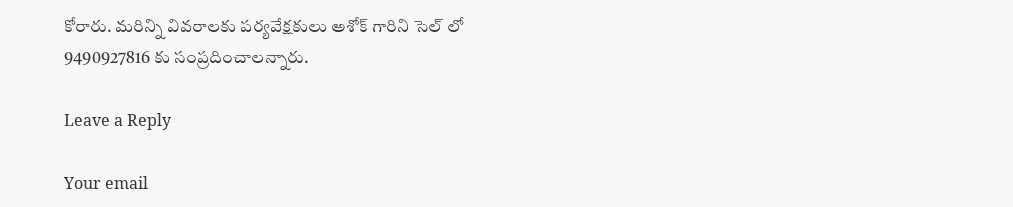కోరారు. మరిన్ని వివరాలకు పర్యవేక్షకులు అశోక్ గారిని సెల్ లో 9490927816 కు సంప్రదించాలన్నారు.

Leave a Reply

Your email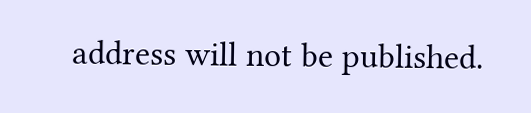address will not be published.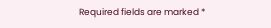Required fields are marked *